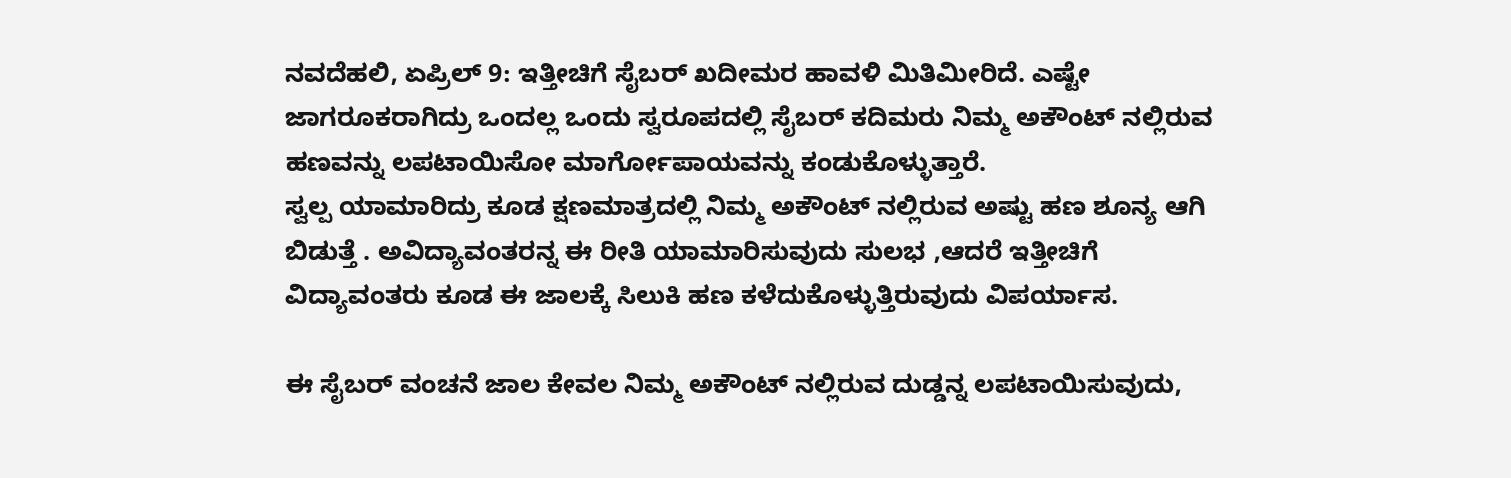ನವದೆಹಲಿ, ಏಪ್ರಿಲ್ 9: ಇತ್ತೀಚಿಗೆ ಸೈಬರ್ ಖದೀಮರ ಹಾವಳಿ ಮಿತಿಮೀರಿದೆ. ಎಷ್ಟೇ ಜಾಗರೂಕರಾಗಿದ್ರು ಒಂದಲ್ಲ ಒಂದು ಸ್ವರೂಪದಲ್ಲಿ ಸೈಬರ್ ಕದಿಮರು ನಿಮ್ಮ ಅಕೌಂಟ್ ನಲ್ಲಿರುವ ಹಣವನ್ನು ಲಪಟಾಯಿಸೋ ಮಾರ್ಗೋಪಾಯವನ್ನು ಕಂಡುಕೊಳ್ಳುತ್ತಾರೆ.
ಸ್ವಲ್ಪ ಯಾಮಾರಿದ್ರು ಕೂಡ ಕ್ಷಣಮಾತ್ರದಲ್ಲಿ ನಿಮ್ಮ ಅಕೌಂಟ್ ನಲ್ಲಿರುವ ಅಷ್ಟು ಹಣ ಶೂನ್ಯ ಆಗಿ ಬಿಡುತ್ತೆ . ಅವಿದ್ಯಾವಂತರನ್ನ ಈ ರೀತಿ ಯಾಮಾರಿಸುವುದು ಸುಲಭ ,ಆದರೆ ಇತ್ತೀಚಿಗೆ ವಿದ್ಯಾವಂತರು ಕೂಡ ಈ ಜಾಲಕ್ಕೆ ಸಿಲುಕಿ ಹಣ ಕಳೆದುಕೊಳ್ಳುತ್ತಿರುವುದು ವಿಪರ್ಯಾಸ.

ಈ ಸೈಬರ್ ವಂಚನೆ ಜಾಲ ಕೇವಲ ನಿಮ್ಮ ಅಕೌಂಟ್ ನಲ್ಲಿರುವ ದುಡ್ಡನ್ನ ಲಪಟಾಯಿಸುವುದು,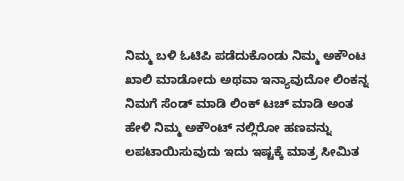ನಿಮ್ಮ ಬಳಿ ಓಟಿಪಿ ಪಡೆದುಕೊಂಡು ನಿಮ್ಮ ಅಕೌಂಟ ಖಾಲಿ ಮಾಡೋದು ಅಥವಾ ಇನ್ಯಾವುದೋ ಲಿಂಕನ್ನ ನಿಮಗೆ ಸೆಂಡ್ ಮಾಡಿ ಲಿಂಕ್ ಟಚ್ ಮಾಡಿ ಅಂತ ಹೇಳಿ ನಿಮ್ಮ ಅಕೌಂಟ್ ನಲ್ಲಿರೋ ಹಣವನ್ನು ಲಪಟಾಯಿಸುವುದು ಇದು ಇಷ್ಟಕ್ಕೆ ಮಾತ್ರ ಸೀಮಿತ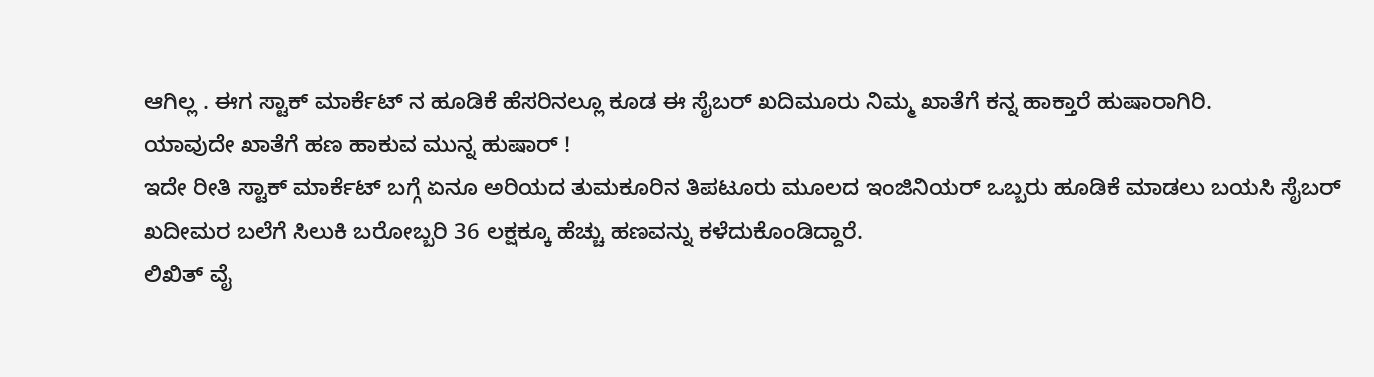ಆಗಿಲ್ಲ . ಈಗ ಸ್ಟಾಕ್ ಮಾರ್ಕೆಟ್ ನ ಹೂಡಿಕೆ ಹೆಸರಿನಲ್ಲೂ ಕೂಡ ಈ ಸೈಬರ್ ಖದಿಮೂರು ನಿಮ್ಮ ಖಾತೆಗೆ ಕನ್ನ ಹಾಕ್ತಾರೆ ಹುಷಾರಾಗಿರಿ.
ಯಾವುದೇ ಖಾತೆಗೆ ಹಣ ಹಾಕುವ ಮುನ್ನ ಹುಷಾರ್ !
ಇದೇ ರೀತಿ ಸ್ಟಾಕ್ ಮಾರ್ಕೆಟ್ ಬಗ್ಗೆ ಏನೂ ಅರಿಯದ ತುಮಕೂರಿನ ತಿಪಟೂರು ಮೂಲದ ಇಂಜಿನಿಯರ್ ಒಬ್ಬರು ಹೂಡಿಕೆ ಮಾಡಲು ಬಯಸಿ ಸೈಬರ್ ಖದೀಮರ ಬಲೆಗೆ ಸಿಲುಕಿ ಬರೋಬ್ಬರಿ 36 ಲಕ್ಷಕ್ಕೂ ಹೆಚ್ಚು ಹಣವನ್ನು ಕಳೆದುಕೊಂಡಿದ್ದಾರೆ.
ಲಿಖಿತ್ ವೈ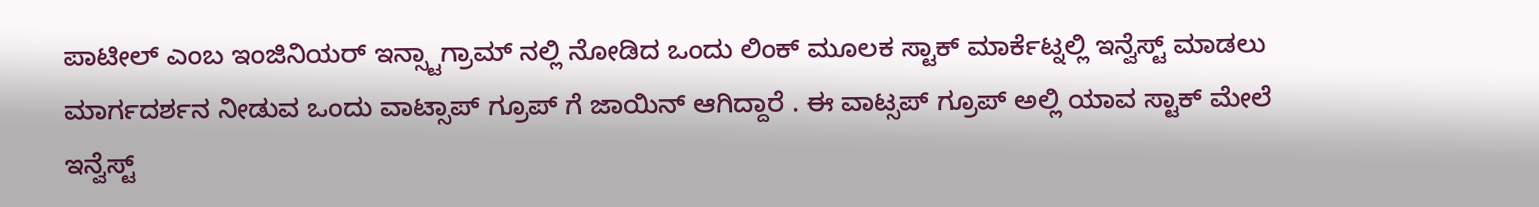ಪಾಟೀಲ್ ಎಂಬ ಇಂಜಿನಿಯರ್ ಇನ್ಸ್ಟಾಗ್ರಾಮ್ ನಲ್ಲಿ ನೋಡಿದ ಒಂದು ಲಿಂಕ್ ಮೂಲಕ ಸ್ಟಾಕ್ ಮಾರ್ಕೆಟ್ನಲ್ಲಿ ಇನ್ವೆಸ್ಟ್ ಮಾಡಲು ಮಾರ್ಗದರ್ಶನ ನೀಡುವ ಒಂದು ವಾಟ್ಸಾಪ್ ಗ್ರೂಪ್ ಗೆ ಜಾಯಿನ್ ಆಗಿದ್ದಾರೆ . ಈ ವಾಟ್ಸಪ್ ಗ್ರೂಪ್ ಅಲ್ಲಿ ಯಾವ ಸ್ಟಾಕ್ ಮೇಲೆ ಇನ್ವೆಸ್ಟ್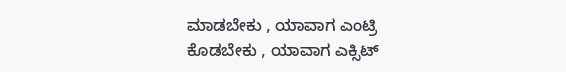ಮಾಡಬೇಕು , ಯಾವಾಗ ಎಂಟ್ರಿ ಕೊಡಬೇಕು , ಯಾವಾಗ ಎಕ್ಸಿಟ್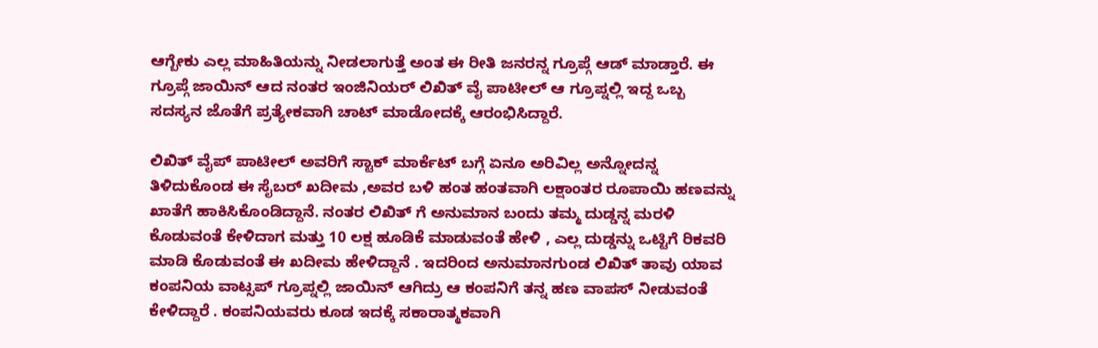ಆಗ್ಬೇಕು ಎಲ್ಲ ಮಾಹಿತಿಯನ್ನು ನೀಡಲಾಗುತ್ತೆ ಅಂತ ಈ ರೀತಿ ಜನರನ್ನ ಗ್ರೂಪ್ಗೆ ಆಡ್ ಮಾಡ್ತಾರೆ. ಈ ಗ್ರೂಪ್ಗೆ ಜಾಯಿನ್ ಆದ ನಂತರ ಇಂಜಿನಿಯರ್ ಲಿಖಿತ್ ವೈ ಪಾಟೀಲ್ ಆ ಗ್ರೂಪ್ನಲ್ಲಿ ಇದ್ದ ಒಬ್ಬ ಸದಸ್ಯನ ಜೊತೆಗೆ ಪ್ರತ್ಯೇಕವಾಗಿ ಚಾಟ್ ಮಾಡೋದಕ್ಕೆ ಆರಂಭಿಸಿದ್ದಾರೆ.

ಲಿಖಿತ್ ವೈಪ್ ಪಾಟೀಲ್ ಅವರಿಗೆ ಸ್ಟಾಕ್ ಮಾರ್ಕೆಟ್ ಬಗ್ಗೆ ಏನೂ ಅರಿವಿಲ್ಲ ಅನ್ನೋದನ್ನ ತಿಳಿದುಕೊಂಡ ಈ ಸೈಬರ್ ಖದೀಮ ,ಅವರ ಬಳಿ ಹಂತ ಹಂತವಾಗಿ ಲಕ್ಷಾಂತರ ರೂಪಾಯಿ ಹಣವನ್ನು ಖಾತೆಗೆ ಹಾಕಿಸಿಕೊಂಡಿದ್ದಾನೆ. ನಂತರ ಲಿಖಿತ್ ಗೆ ಅನುಮಾನ ಬಂದು ತಮ್ಮ ದುಡ್ಡನ್ನ ಮರಳಿ ಕೊಡುವಂತೆ ಕೇಳಿದಾಗ ಮತ್ತು 10 ಲಕ್ಷ ಹೂಡಿಕೆ ಮಾಡುವಂತೆ ಹೇಳಿ , ಎಲ್ಲ ದುಡ್ಡನ್ನು ಒಟ್ಟಿಗೆ ರಿಕವರಿ ಮಾಡಿ ಕೊಡುವಂತೆ ಈ ಖದೀಮ ಹೇಳಿದ್ದಾನೆ . ಇದರಿಂದ ಅನುಮಾನಗುಂಡ ಲಿಖಿತ್ ತಾವು ಯಾವ ಕಂಪನಿಯ ವಾಟ್ಸಪ್ ಗ್ರೂಪ್ನಲ್ಲಿ ಜಾಯಿನ್ ಆಗಿದ್ರು ಆ ಕಂಪನಿಗೆ ತನ್ನ ಹಣ ವಾಪಸ್ ನೀಡುವಂತೆ ಕೇಳಿದ್ದಾರೆ . ಕಂಪನಿಯವರು ಕೂಡ ಇದಕ್ಕೆ ಸಕಾರಾತ್ಮಕವಾಗಿ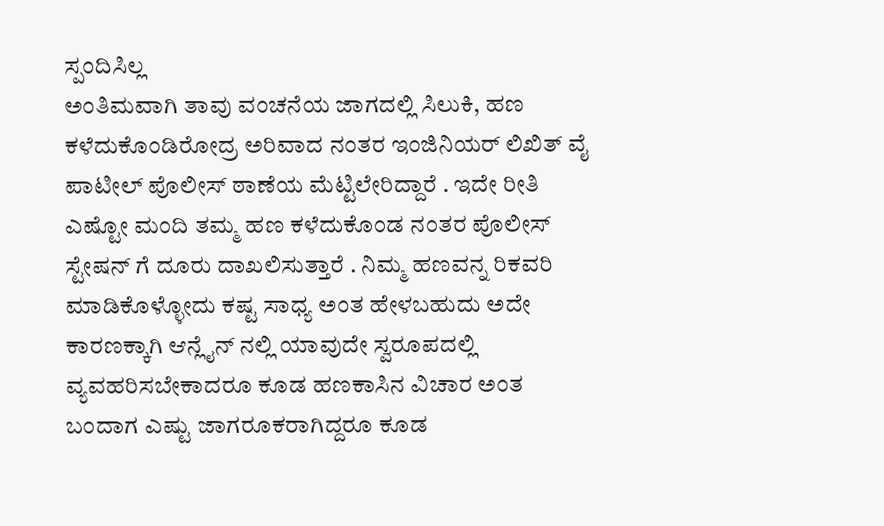ಸ್ಪಂದಿಸಿಲ್ಲ
ಅಂತಿಮವಾಗಿ ತಾವು ವಂಚನೆಯ ಜಾಗದಲ್ಲಿ ಸಿಲುಕಿ, ಹಣ ಕಳೆದುಕೊಂಡಿರೋದ್ರ ಅರಿವಾದ ನಂತರ ಇಂಜಿನಿಯರ್ ಲಿಖಿತ್ ವೈ ಪಾಟೀಲ್ ಪೊಲೀಸ್ ಠಾಣೆಯ ಮೆಟ್ಟಿಲೇರಿದ್ದಾರೆ . ಇದೇ ರೀತಿ ಎಷ್ಟೋ ಮಂದಿ ತಮ್ಮ ಹಣ ಕಳೆದುಕೊಂಡ ನಂತರ ಪೊಲೀಸ್ ಸ್ಟೇಷನ್ ಗೆ ದೂರು ದಾಖಲಿಸುತ್ತಾರೆ . ನಿಮ್ಮ ಹಣವನ್ನ ರಿಕವರಿ ಮಾಡಿಕೊಳ್ಳೋದು ಕಷ್ಟ ಸಾಧ್ಯ ಅಂತ ಹೇಳಬಹುದು ಅದೇ ಕಾರಣಕ್ಕಾಗಿ ಆನ್ಲೈನ್ ನಲ್ಲಿ ಯಾವುದೇ ಸ್ವರೂಪದಲ್ಲಿ ವ್ಯವಹರಿಸಬೇಕಾದರೂ ಕೂಡ ಹಣಕಾಸಿನ ವಿಚಾರ ಅಂತ ಬಂದಾಗ ಎಷ್ಟು ಜಾಗರೂಕರಾಗಿದ್ದರೂ ಕೂಡ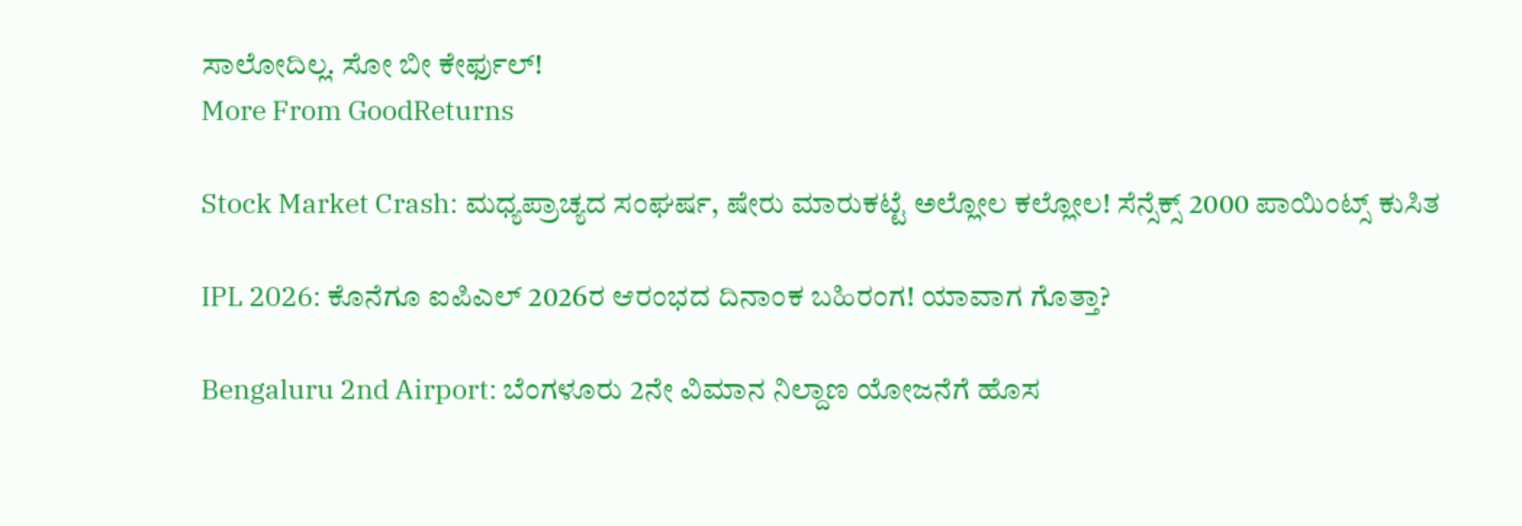ಸಾಲೋದಿಲ್ಲ. ಸೋ ಬೀ ಕೇರ್ಫುಲ್!
More From GoodReturns

Stock Market Crash: ಮಧ್ಯಪ್ರಾಚ್ಯದ ಸಂಘರ್ಷ, ಷೇರು ಮಾರುಕಟ್ಟೆ ಅಲ್ಲೋಲ ಕಲ್ಲೋಲ! ಸೆನ್ಸೆಕ್ಸ್ 2000 ಪಾಯಿಂಟ್ಸ್ ಕುಸಿತ

IPL 2026: ಕೊನೆಗೂ ಐಪಿಎಲ್ 2026ರ ಆರಂಭದ ದಿನಾಂಕ ಬಹಿರಂಗ! ಯಾವಾಗ ಗೊತ್ತಾ?

Bengaluru 2nd Airport: ಬೆಂಗಳೂರು 2ನೇ ವಿಮಾನ ನಿಲ್ದಾಣ ಯೋಜನೆಗೆ ಹೊಸ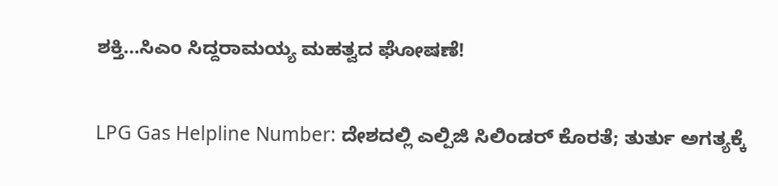ಶಕ್ತಿ…ಸಿಎಂ ಸಿದ್ದರಾಮಯ್ಯ ಮಹತ್ವದ ಘೋಷಣೆ!

LPG Gas Helpline Number: ದೇಶದಲ್ಲಿ ಎಲ್ಪಿಜಿ ಸಿಲಿಂಡರ್ ಕೊರತೆ; ತುರ್ತು ಅಗತ್ಯಕ್ಕೆ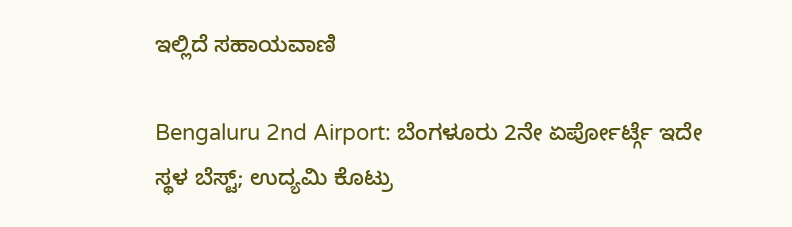ಇಲ್ಲಿದೆ ಸಹಾಯವಾಣಿ

Bengaluru 2nd Airport: ಬೆಂಗಳೂರು 2ನೇ ಏರ್ಪೋರ್ಟ್ಗೆ ಇದೇ ಸ್ಥಳ ಬೆಸ್ಟ್; ಉದ್ಯಮಿ ಕೊಟ್ರು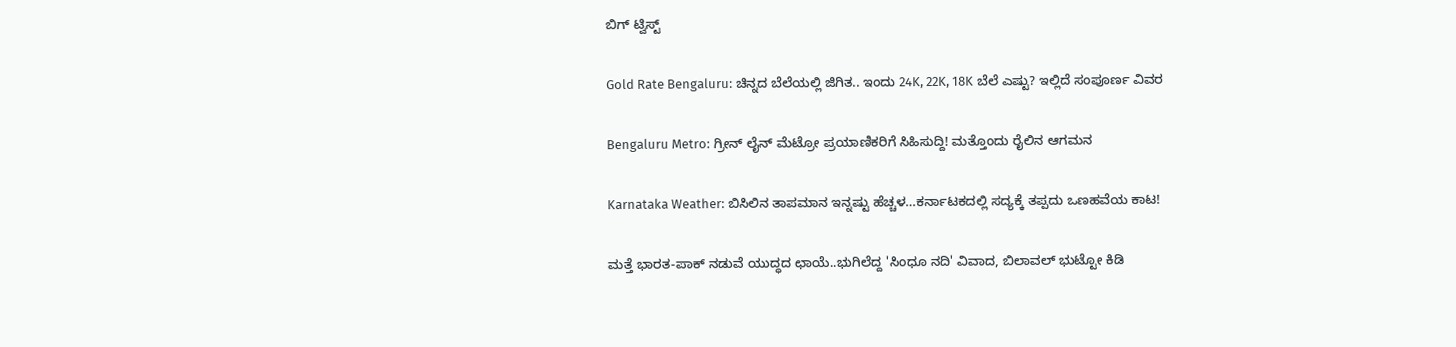ಬಿಗ್ ಟ್ವಿಸ್ಟ್

Gold Rate Bengaluru: ಚಿನ್ನದ ಬೆಲೆಯಲ್ಲಿ ಜಿಗಿತ.. ಇಂದು 24K, 22K, 18K ಬೆಲೆ ಎಷ್ಟು? ಇಲ್ಲಿದೆ ಸಂಪೂರ್ಣ ವಿವರ

Bengaluru Metro: ಗ್ರೀನ್ ಲೈನ್ ಮೆಟ್ರೋ ಪ್ರಯಾಣಿಕರಿಗೆ ಸಿಹಿಸುದ್ದಿ! ಮತ್ತೊಂದು ರೈಲಿನ ಆಗಮನ

Karnataka Weather: ಬಿಸಿಲಿನ ತಾಪಮಾನ ಇನ್ನಷ್ಟು ಹೆಚ್ಚಳ…ಕರ್ನಾಟಕದಲ್ಲಿ ಸದ್ಯಕ್ಕೆ ತಪ್ಪದು ಒಣಹವೆಯ ಕಾಟ!

ಮತ್ತೆ ಭಾರತ-ಪಾಕ್ ನಡುವೆ ಯುದ್ಧದ ಛಾಯೆ..ಭುಗಿಲೆದ್ದ 'ಸಿಂಧೂ ನದಿ' ವಿವಾದ, ಬಿಲಾವಲ್ ಭುಟ್ಟೋ ಕಿಡಿ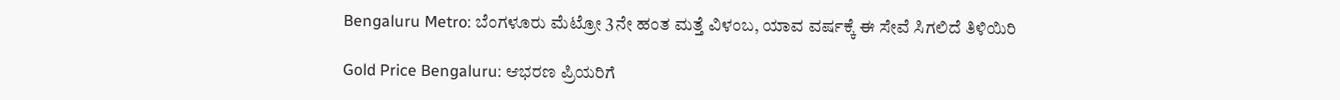Bengaluru Metro: ಬೆಂಗಳೂರು ಮೆಟ್ರೋ 3ನೇ ಹಂತ ಮತ್ತೆ ವಿಳಂಬ, ಯಾವ ವರ್ಷಕ್ಕೆ ಈ ಸೇವೆ ಸಿಗಲಿದೆ ತಿಳಿಯಿರಿ

Gold Price Bengaluru: ಆಭರಣ ಪ್ರಿಯರಿಗೆ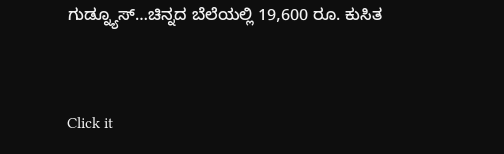ಗುಡ್ನ್ಯೂಸ್…ಚಿನ್ನದ ಬೆಲೆಯಲ್ಲಿ 19,600 ರೂ. ಕುಸಿತ



Click it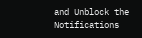and Unblock the Notifications